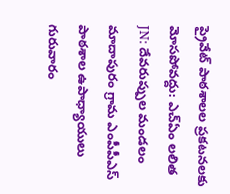ప్రైవేట్ పాఠశాలల ప్రకటనలకు మోసపోవద్దు: ఎచ్ఏం లలిత
JN: దేవరుప్పుల మండలం మాదాపురం గ్రామ ఎంపీపీఎస్ పాఠశాల ఉపాధ్యాయులు గురువారం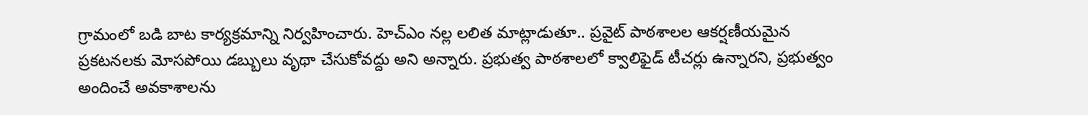గ్రామంలో బడి బాట కార్యక్రమాన్ని నిర్వహించారు. హెచ్ఎం నల్ల లలిత మాట్లాడుతూ.. ప్రవైట్ పాఠశాలల ఆకర్షణీయమైన ప్రకటనలకు మోసపోయి డబ్బులు వృథా చేసుకోవద్దు అని అన్నారు. ప్రభుత్వ పాఠశాలలో క్వాలిఫైడ్ టీచర్లు ఉన్నారని, ప్రభుత్వం అందించే అవకాశాలను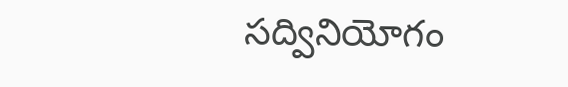సద్వినియోగం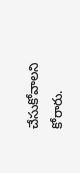చేసుకోవాలని కోరారు.